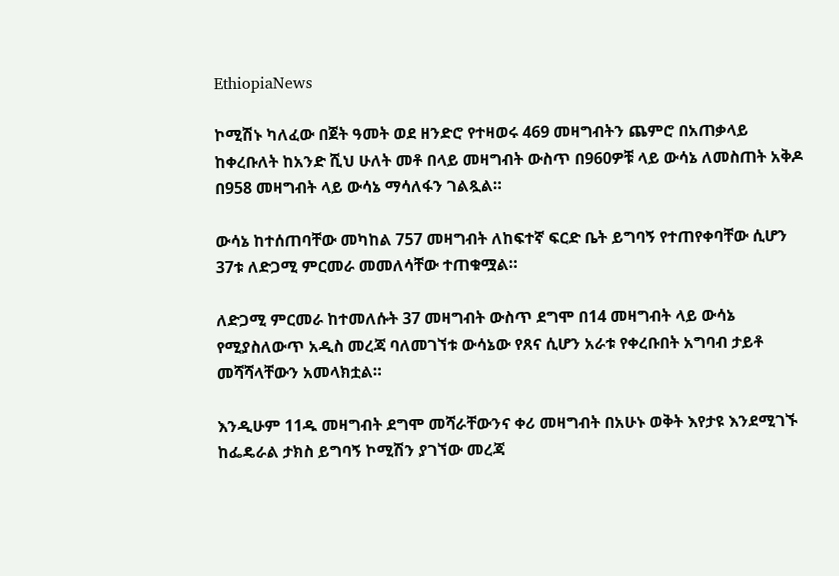EthiopiaNews

ኮሚሽኑ ካለፈው በጀት ዓመት ወደ ዘንድሮ የተዛወሩ 469 መዛግብትን ጨምሮ በአጠቃላይ ከቀረቡለት ከአንድ ሺህ ሁለት መቶ በላይ መዛግብት ውስጥ በ960ዎቹ ላይ ውሳኔ ለመስጠት አቅዶ በ958 መዛግብት ላይ ውሳኔ ማሳለፋን ገልጿል።

ውሳኔ ከተሰጠባቸው መካከል 757 መዛግብት ለከፍተኛ ፍርድ ቤት ይግባኝ የተጠየቀባቸው ሲሆን 37ቱ ለድጋሚ ምርመራ መመለሳቸው ተጠቁሟል።

ለድጋሚ ምርመራ ከተመለሱት 37 መዛግብት ውስጥ ደግሞ በ14 መዛግብት ላይ ውሳኔ የሚያስለውጥ አዲስ መረጃ ባለመገኘቱ ውሳኔው የጸና ሲሆን አራቱ የቀረቡበት አግባብ ታይቶ መሻሻላቸውን አመላክቷል።

እንዲሁም 11ዱ መዛግብት ደግሞ መሻራቸውንና ቀሪ መዛግብት በአሁኑ ወቅት እየታዩ እንደሚገኙ ከፌዴራል ታክስ ይግባኝ ኮሚሽን ያገኘው መረጃ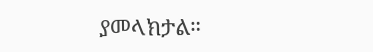ያመላክታል።